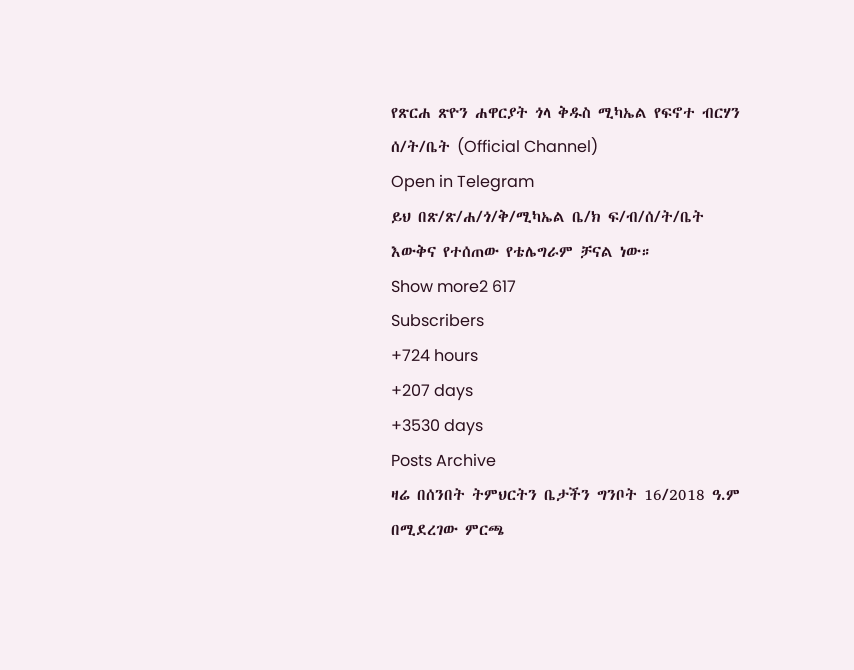የጽርሐ ጽዮን ሐዋርያት ጎላ ቅዱስ ሚካኤል የፍኖተ ብርሃን ሰ/ት/ቤት (Official Channel)
Open in Telegram
ይህ በጽ/ጽ/ሐ/ጎ/ቅ/ሚካኤል ቤ/ክ ፍ/ብ/ሰ/ት/ቤት እውቅና የተሰጠው የቴሌግራም ቻናል ነው።
Show more2 617
Subscribers
+724 hours
+207 days
+3530 days
Posts Archive
ዛሬ በሰንበት ትምህርትን ቤታችን ግንቦት 16/2018 ዓ.ም በሚደረገው ምርጫ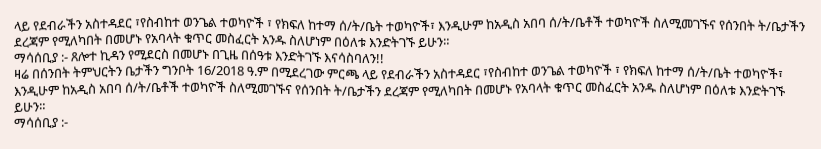ላይ የደብራችን አስተዳደር ፣የስብከተ ወንጌል ተወካዮች ፣ የክፍለ ከተማ ሰ/ት/ቤት ተወካዮች፣ እንዲሁም ከአዲስ አበባ ሰ/ት/ቤቶች ተወካዮች ስለሚመገኙና የሰንበት ት/ቤታችን ደረጃም የሚለካበት በመሆኑ የአባላት ቁጥር መስፈርት አንዱ ስለሆነም በዕለቱ እንድትገኙ ይሁን።
ማሳሰቢያ :- ጸሎተ ኪዳን የሚደርስ በመሆኑ በጊዜ በሰዓቱ እንድትገኙ እናሳስባለን!!
ዛሬ በሰንበት ትምህርትን ቤታችን ግንቦት 16/2018 ዓ.ም በሚደረገው ምርጫ ላይ የደብራችን አስተዳደር ፣የስብከተ ወንጌል ተወካዮች ፣ የክፍለ ከተማ ሰ/ት/ቤት ተወካዮች፣ እንዲሁም ከአዲስ አበባ ሰ/ት/ቤቶች ተወካዮች ስለሚመገኙና የሰንበት ት/ቤታችን ደረጃም የሚለካበት በመሆኑ የአባላት ቁጥር መስፈርት አንዱ ስለሆነም በዕለቱ እንድትገኙ ይሁን።
ማሳሰቢያ :-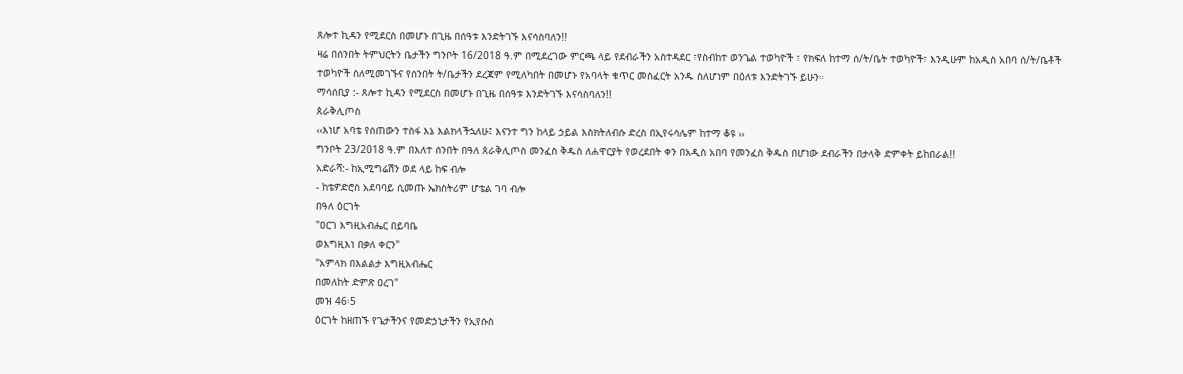ጸሎተ ኪዳን የሚደርስ በመሆኑ በጊዜ በሰዓቱ እንድትገኙ እናሳስባለን!!
ዛሬ በሰንበት ትምህርትን ቤታችን ግንቦት 16/2018 ዓ.ም በሚደረገው ምርጫ ላይ የደብራችን አስተዳደር ፣የስብከተ ወንጌል ተወካዮች ፣ የክፍለ ከተማ ሰ/ት/ቤት ተወካዮች፣ እንዲሁም ከአዲስ አበባ ሰ/ት/ቤቶች ተወካዮች ስለሚመገኙና የሰንበት ት/ቤታችን ደረጃም የሚለካበት በመሆኑ የአባላት ቁጥር መስፈርት አንዱ ስለሆነም በዕለቱ እንድትገኙ ይሁን።
ማሳሰቢያ :- ጸሎተ ኪዳን የሚደርስ በመሆኑ በጊዜ በሰዓቱ እንድትገኙ እናሳስባለን!!
ጰራቅሊጦስ
‹‹እነሆ አባቴ የሰጠውን ተስፋ እኔ እልክላችኋለሁ፤ እናንተ ግን ከላይ ኃይል እስክትለብሱ ድረስ በኢየሩሳሌም ከተማ ቆዩ ››
ግንቦት 23/2018 ዓ.ም በእለተ ሰንበት በዓለ ጰራቅሊጦስ መንፈስ ቅዱስ ለሐዋርያት የወረደበት ቀን በአዲስ አበባ የመንፈስ ቅዱስ በሆነው ደብራችን በታላቅ ድምቀት ይከበራል!!
አድራሻ:- ከኢሚግሬሽን ወደ ላይ ከፍ ብሎ
- ከቴዎድሮስ አደባባይ ሲመጡ ኤክስትሪም ሆቴል ገባ ብሎ
በዓለ ዕርገት
"ዐርገ እግዚአብሔር በይባቤ
ወእግዚእነ በቃለ ቀርን"
"አምላክ በእልልታ እግዚአብሔር
በመለከት ድምጽ ዐረገ"
መዝ 46፡5
ዕርገት ከዘጠኙ የጌታችንና የመድኃኒታችን የኢየሱስ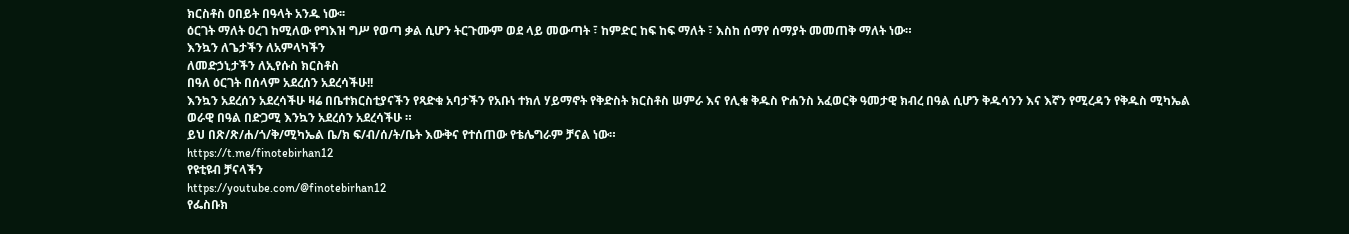ክርስቶስ ዐበይት በዓላት አንዱ ነው፡፡
ዕርገት ማለት ዐረገ ከሚለው የግእዝ ግሥ የወጣ ቃል ሲሆን ትርጉሙም ወደ ላይ መውጣት ፣ ከምድር ከፍ ከፍ ማለት ፣ እስከ ሰማየ ሰማያት መመጠቅ ማለት ነው።
እንኳን ለጌታችን ለአምላካችን
ለመድኃኒታችን ለኢየሱስ ክርስቶስ
በዓለ ዕርገት በሰላም አደረሰን አደረሳችሁ!!
እንኳን አደረሰን አደረሳችሁ ዛሬ በቤተክርስቲያናችን የጻድቁ አባታችን የአቡነ ተክለ ሃይማኖት የቅድስት ክርስቶስ ሠምራ እና የሊቁ ቅዱስ ዮሐንስ አፈወርቅ ዓመታዊ ክብረ በዓል ሲሆን ቅዱሳንን እና እኛን የሚረዳን የቅዱስ ሚካኤል ወራዊ በዓል በድጋሚ እንኳን አደረሰን አደረሳችሁ ።
ይህ በጽ/ጽ/ሐ/ጎ/ቅ/ሚካኤል ቤ/ክ ፍ/ብ/ሰ/ት/ቤት እውቅና የተሰጠው የቴሌግራም ቻናል ነው።
https://t.me/finotebirhan12
የዩቲዩብ ቻናላችን
https://youtube.com/@finotebirhan12
የፌስቡክ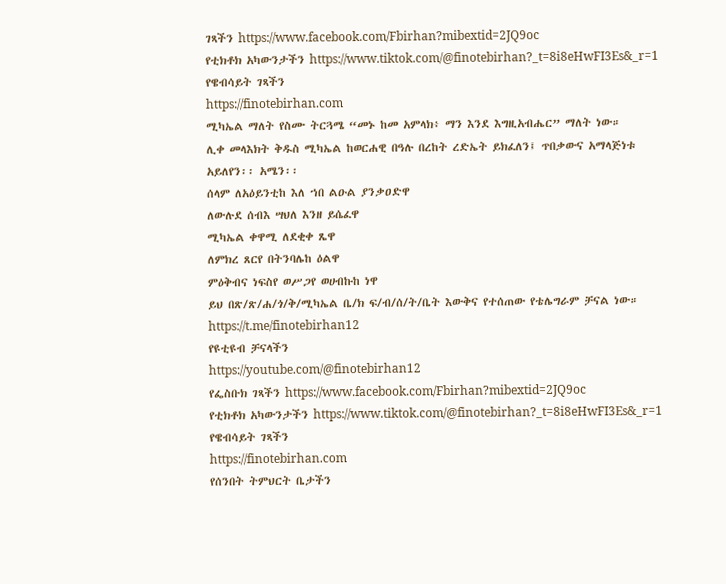ገጻችን https://www.facebook.com/Fbirhan?mibextid=2JQ9oc
የቲክቶክ አካውንታችን https://www.tiktok.com/@finotebirhan?_t=8i8eHwFI3Es&_r=1
የዌብሳይት ገጻችን
https://finotebirhan.com
ሚካኤል ማለት የስሙ ትርጓሜ “መኑ ከመ አምላክ፥ ማን እንደ እግዚአብሔር” ማለት ነው።
ሊቀ መላእክት ቅዱስ ሚካኤል ከወርሐዊ በዓሉ በረከት ረድኤት ይክፈለን፤ ጥበቃውና አማላጅነቱ አይለየን፡፡ አሜን፡፡
ሰላም ለአዕይንቲከ እለ ኀበ ልዑል ያንቃዐድዋ
ለውሉደ ሰብእ ሣህለ እንዘ ይሴፈዋ
ሚካኤል ቀዋሚ ለደቂቀ ጼዋ
ለምክረ ጸርየ በትንባሌከ ዕልዋ
ምዕቅብና ነፍስየ ወሥጋየ ወሀብኩከ ነዋ
ይህ በጽ/ጽ/ሐ/ጎ/ቅ/ሚካኤል ቤ/ክ ፍ/ብ/ሰ/ት/ቤት እውቅና የተሰጠው የቴሌግራም ቻናል ነው።
https://t.me/finotebirhan12
የዩቲዩብ ቻናላችን
https://youtube.com/@finotebirhan12
የፌስቡክ ገጻችን https://www.facebook.com/Fbirhan?mibextid=2JQ9oc
የቲክቶክ አካውንታችን https://www.tiktok.com/@finotebirhan?_t=8i8eHwFI3Es&_r=1
የዌብሳይት ገጻችን
https://finotebirhan.com
የሰንበት ትምህርት ቤታችን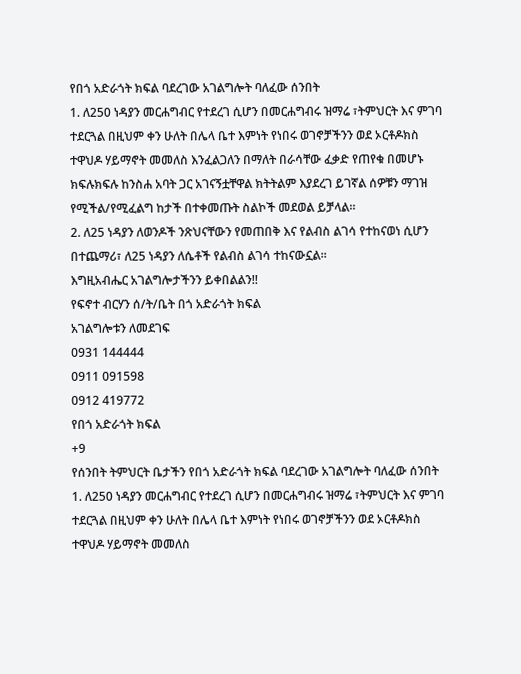የበጎ አድራጎት ክፍል ባደረገው አገልግሎት ባለፈው ሰንበት
1. ለ250 ነዳያን መርሐግብር የተደረገ ሲሆን በመርሐግብሩ ዝማሬ ፣ትምህርት እና ምገባ ተደርጓል በዚህም ቀን ሁለት በሌላ ቤተ እምነት የነበሩ ወገኖቻችንን ወደ ኦርቶዶክስ ተዋህዶ ሃይማኖት መመለስ እንፈልጋለን በማለት በራሳቸው ፈቃድ የጠየቁ በመሆኑ ክፍሉክፍሉ ከንስሐ አባት ጋር አገናኝቷቸዋል ክትትልም እያደረገ ይገኛል ሰዎቹን ማገዝ የሚችል/የሚፈልግ ከታች በተቀመጡት ስልኮች መደወል ይቻላል።
2. ለ25 ነዳያን ለወንዶች ንጽህናቸውን የመጠበቅ እና የልብስ ልገሳ የተከናወነ ሲሆን በተጨማሪ፣ ለ25 ነዳያን ለሴቶች የልብስ ልገሳ ተከናውኗል።
እግዚአብሔር አገልግሎታችንን ይቀበልልን!!
የፍኖተ ብርሃን ሰ/ት/ቤት በጎ አድራጎት ክፍል
አገልግሎቱን ለመደገፍ
0931 144444
0911 091598
0912 419772
የበጎ አድራጎት ክፍል
+9
የሰንበት ትምህርት ቤታችን የበጎ አድራጎት ክፍል ባደረገው አገልግሎት ባለፈው ሰንበት
1. ለ250 ነዳያን መርሐግብር የተደረገ ሲሆን በመርሐግብሩ ዝማሬ ፣ትምህርት እና ምገባ ተደርጓል በዚህም ቀን ሁለት በሌላ ቤተ እምነት የነበሩ ወገኖቻችንን ወደ ኦርቶዶክስ ተዋህዶ ሃይማኖት መመለስ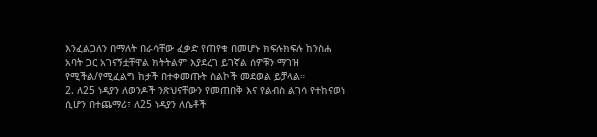እንፈልጋለን በማለት በራሳቸው ፈቃድ የጠየቁ በመሆኑ ክፍሉክፍሉ ከንስሐ አባት ጋር አገናኝቷቸዋል ክትትልም እያደረገ ይገኛል ሰዎቹን ማገዝ የሚችል/የሚፈልግ ከታች በተቀመጡት ስልኮች መደወል ይቻላል።
2. ለ25 ነዳያን ለወንዶች ንጽህናቸውን የመጠበቅ እና የልብስ ልገሳ የተከናወነ ሲሆን በተጨማሪ፣ ለ25 ነዳያን ለሴቶች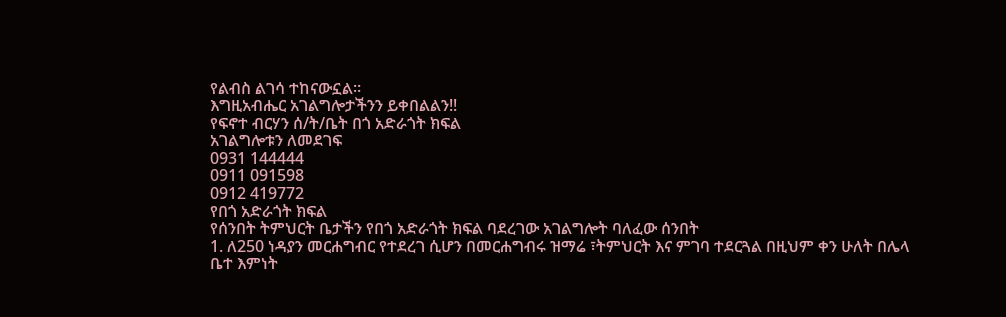የልብስ ልገሳ ተከናውኗል።
እግዚአብሔር አገልግሎታችንን ይቀበልልን!!
የፍኖተ ብርሃን ሰ/ት/ቤት በጎ አድራጎት ክፍል
አገልግሎቱን ለመደገፍ
0931 144444
0911 091598
0912 419772
የበጎ አድራጎት ክፍል
የሰንበት ትምህርት ቤታችን የበጎ አድራጎት ክፍል ባደረገው አገልግሎት ባለፈው ሰንበት
1. ለ250 ነዳያን መርሐግብር የተደረገ ሲሆን በመርሐግብሩ ዝማሬ ፣ትምህርት እና ምገባ ተደርጓል በዚህም ቀን ሁለት በሌላ ቤተ እምነት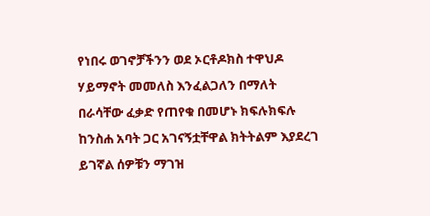የነበሩ ወገኖቻችንን ወደ ኦርቶዶክስ ተዋህዶ ሃይማኖት መመለስ እንፈልጋለን በማለት በራሳቸው ፈቃድ የጠየቁ በመሆኑ ክፍሉክፍሉ ከንስሐ አባት ጋር አገናኝቷቸዋል ክትትልም እያደረገ ይገኛል ሰዎቹን ማገዝ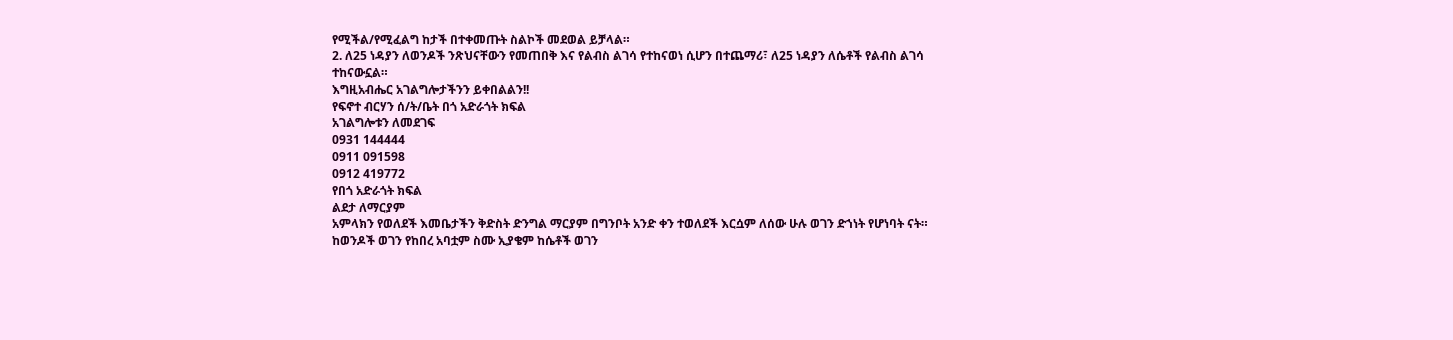የሚችል/የሚፈልግ ከታች በተቀመጡት ስልኮች መደወል ይቻላል።
2. ለ25 ነዳያን ለወንዶች ንጽህናቸውን የመጠበቅ እና የልብስ ልገሳ የተከናወነ ሲሆን በተጨማሪ፣ ለ25 ነዳያን ለሴቶች የልብስ ልገሳ ተከናውኗል።
እግዚአብሔር አገልግሎታችንን ይቀበልልን!!
የፍኖተ ብርሃን ሰ/ት/ቤት በጎ አድራጎት ክፍል
አገልግሎቱን ለመደገፍ
0931 144444
0911 091598
0912 419772
የበጎ አድራጎት ክፍል
ልደታ ለማርያም
አምላክን የወለደች እመቤታችን ቅድስት ድንግል ማርያም በግንቦት አንድ ቀን ተወለደች እርሷም ለሰው ሁሉ ወገን ድኀነት የሆነባት ናት። ከወንዶች ወገን የከበረ አባቷም ስሙ ኢያቄም ከሴቶች ወገን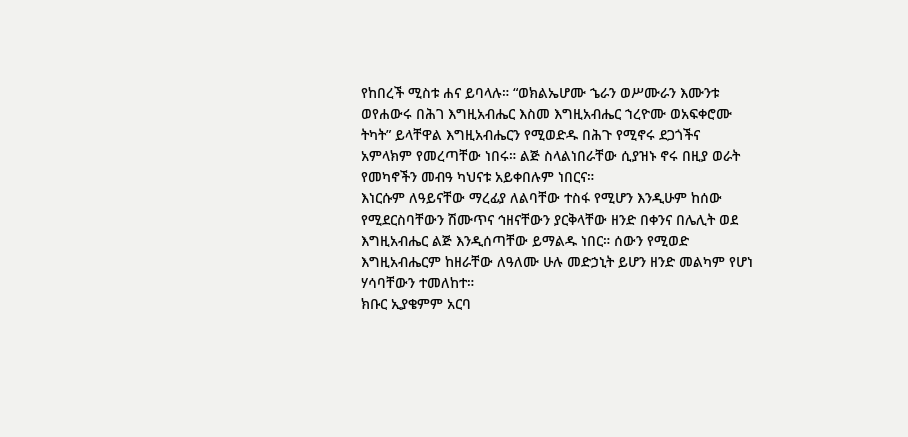የከበረች ሚስቱ ሐና ይባላሉ። “ወክልኤሆሙ ኄራን ወሥሙራን እሙንቱ ወየሐውሩ በሕገ እግዚአብሔር እስመ እግዚአብሔር ኀረዮሙ ወአፍቀሮሙ ትካት” ይላቸዋል እግዚአብሔርን የሚወድዱ በሕጉ የሚኖሩ ደጋጎችና አምላክም የመረጣቸው ነበሩ። ልጅ ስላልነበራቸው ሲያዝኑ ኖሩ በዚያ ወራት የመካኖችን መብዓ ካህናቱ አይቀበሉም ነበርና።
እነርሱም ለዓይናቸው ማረፊያ ለልባቸው ተስፋ የሚሆን እንዲሁም ከሰው የሚደርስባቸውን ሽሙጥና ኅዘናቸውን ያርቅላቸው ዘንድ በቀንና በሌሊት ወደ እግዚአብሔር ልጅ እንዲሰጣቸው ይማልዱ ነበር። ሰውን የሚወድ እግዚአብሔርም ከዘራቸው ለዓለሙ ሁሉ መድኃኒት ይሆን ዘንድ መልካም የሆነ ሃሳባቸውን ተመለከተ።
ክቡር ኢያቄምም አርባ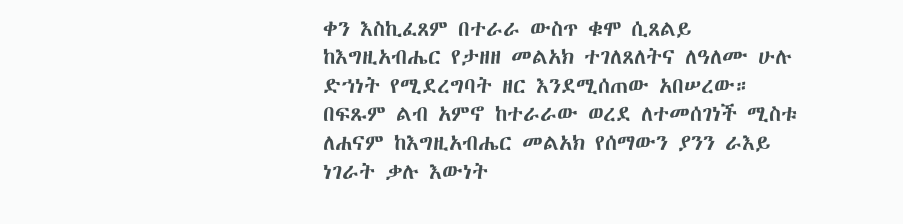ቀን እስኪፈጸም በተራራ ውስጥ ቁሞ ሲጸልይ ከእግዚአብሔር የታዘዘ መልአክ ተገለጸለትና ለዓለሙ ሁሉ ድኀነት የሚደረግባት ዘር እንደሚሰጠው አበሠረው።
በፍጹም ልብ አምኖ ከተራራው ወረደ ለተመሰገነች ሚስቱ ለሐናም ከእግዚአብሔር መልአክ የሰማውን ያንን ራእይ ነገራት ቃሉ እውነት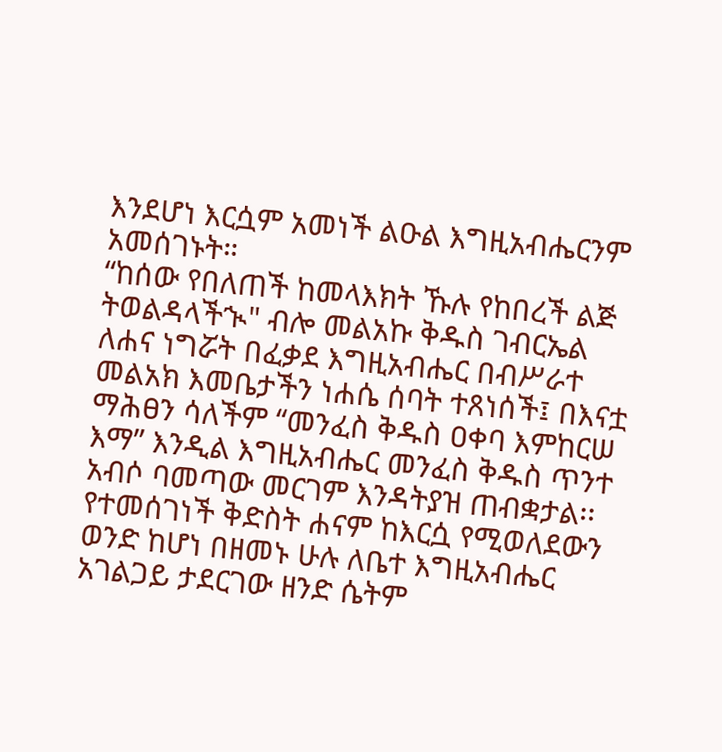እንደሆነ እርሷም አመነች ልዑል እግዚአብሔርንም አመሰገኑት።
“ከሰው የበለጠች ከመላእክት ኹሉ የከበረች ልጅ ትወልዳላችኊ" ብሎ መልአኩ ቅዱስ ገብርኤል ለሐና ነግሯት በፈቃደ እግዚአብሔር በብሥራተ መልአክ እመቤታችን ነሐሴ ሰባት ተጸነሰች፤ በእናቷ ማሕፀን ሳለችም “መንፈስ ቅዱስ ዐቀባ እምከርሠ እማ” እንዲል እግዚአብሔር መንፈስ ቅዱስ ጥንተ አብሶ ባመጣው መርገም እንዳትያዝ ጠብቋታል፡፡
የተመሰገነች ቅድስት ሐናም ከእርሷ የሚወለደውን ወንድ ከሆነ በዘመኑ ሁሉ ለቤተ እግዚአብሔር አገልጋይ ታደርገው ዘንድ ሴትም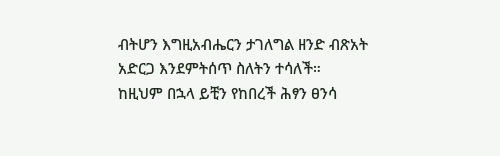ብትሆን እግዚአብሔርን ታገለግል ዘንድ ብጽአት አድርጋ እንደምትሰጥ ስለትን ተሳለች። ከዚህም በኋላ ይቺን የከበረች ሕፃን ፀንሳ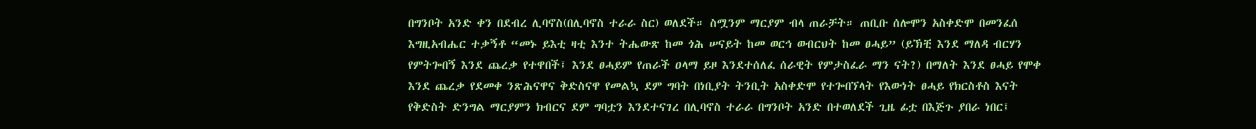በግንቦት አንድ ቀን በደብረ ሊባኖስ(በሊባኖስ ተራራ ስር) ወለደች። ስሟንም ማርያም ብላ ጠራቻት። ጠቢቡ ሰሎሞን አስቀድሞ በመንፈሰ እግዚአብሔር ተቃኝቶ “መኑ ይእቲ ዛቲ እንተ ትሔውጽ ከመ ጎሕ ሠናይት ከመ ወርኅ ወብርህት ከመ ፀሓይ” (ይኽቺ እንደ ማለዳ ብርሃን የምትጐበኝ እንደ ጨረቃ የተዋበች፤ እንደ ፀሓይም የጠራች ዐላማ ይዞ እንደተሰለፈ ሰራዊት የምታስፈራ ማን ናት?) በማለት እንደ ፀሓይ የሞቀ እንደ ጨረቃ የደመቀ ንጽሕናዋና ቅድስናዋ የመልኳ ደም ግባት በነቢያት ትንቢት አስቀድሞ የተጐበኘላት የእውነት ፀሓይ የክርስቶስ እናት የቅድስት ድንግል ማርያምን ክብርና ደም ግባቷን እንደተናገረ በሊባኖስ ተራራ በግንቦት አንድ በተወለደች ጊዜ ፊቷ በእጅጉ ያበራ ነበር፤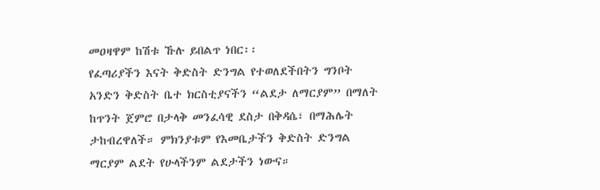መዐዛዋም ከሽቱ ኹሉ ይበልጥ ነበር፡፡
የፈጣሪያችን እናት ቅድስት ድንግል የተወለደችበትን ግንቦት አንድን ቅድስት ቤተ ክርስቲያናችን “ልደታ ለማርያም” በማለት ከጥንት ጀምሮ በታላቅ መንፈሳዊ ደስታ በቅዳሴ፣ በማሕሌት ታከብረዋለች። ምክንያቱም የእመቤታችን ቅድስት ድንግል ማርያም ልደት የሁላችንም ልደታችን ነውና።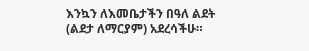እንኳን ለእመቤታችን በዓለ ልደት (ልደታ ለማርያም) አደረሳችሁ።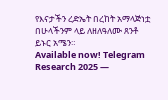የእናታችን ረድኤት በረከት አማላጅነቷ በሁላችንም ላይ ለዘለዓለሙ ጸንቶ ይኑር አሜን።
Available now! Telegram Research 2025 —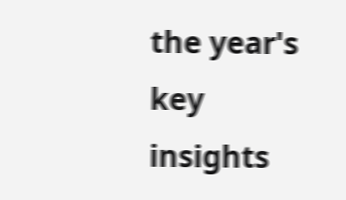the year's key insights